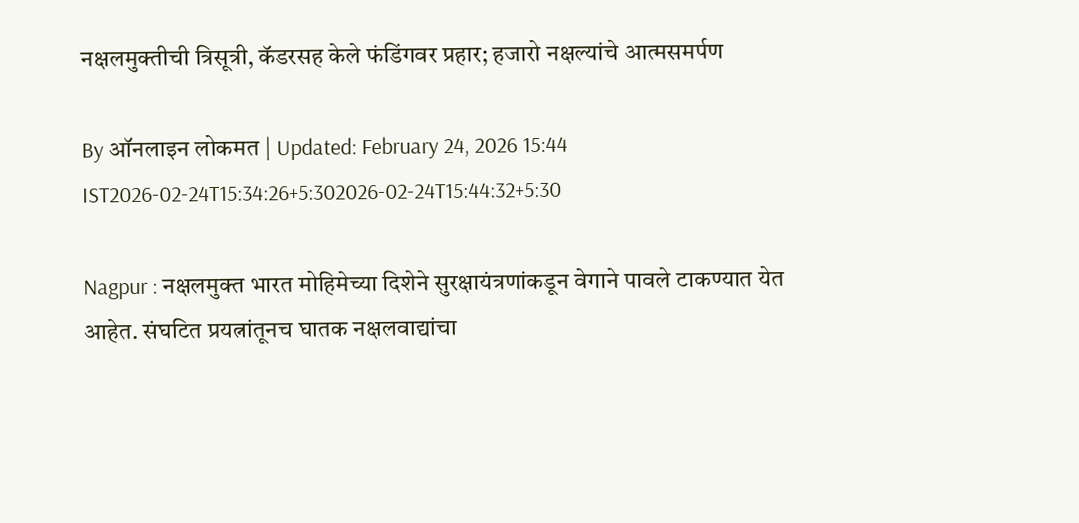नक्षलमुक्तीची त्रिसूत्री, कॅडरसह केले फंडिंगवर प्रहार; हजारो नक्षल्यांचे आत्मसमर्पण

By ऑनलाइन लोकमत | Updated: February 24, 2026 15:44 IST2026-02-24T15:34:26+5:302026-02-24T15:44:32+5:30

Nagpur : नक्षलमुक्त भारत मोहिमेच्या दिशेने सुरक्षायंत्रणांकडून वेगाने पावले टाकण्यात येत आहेत. संघटित प्रयत्नांतूनच घातक नक्षलवाद्यांचा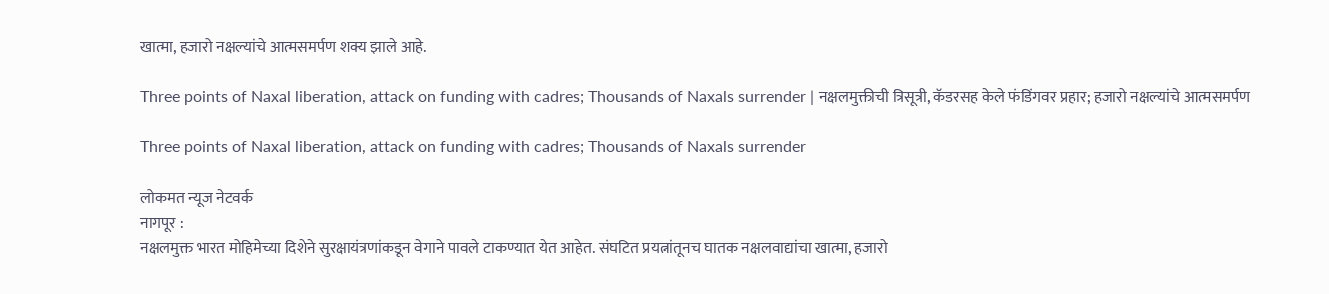खात्मा, हजारो नक्षल्यांचे आत्मसमर्पण शक्य झाले आहे.

Three points of Naxal liberation, attack on funding with cadres; Thousands of Naxals surrender | नक्षलमुक्तीची त्रिसूत्री, कॅडरसह केले फंडिंगवर प्रहार; हजारो नक्षल्यांचे आत्मसमर्पण

Three points of Naxal liberation, attack on funding with cadres; Thousands of Naxals surrender

लोकमत न्यूज नेटवर्क
नागपूर :
नक्षलमुक्त भारत मोहिमेच्या दिशेने सुरक्षायंत्रणांकडून वेगाने पावले टाकण्यात येत आहेत. संघटित प्रयत्नांतूनच घातक नक्षलवाद्यांचा खात्मा, हजारो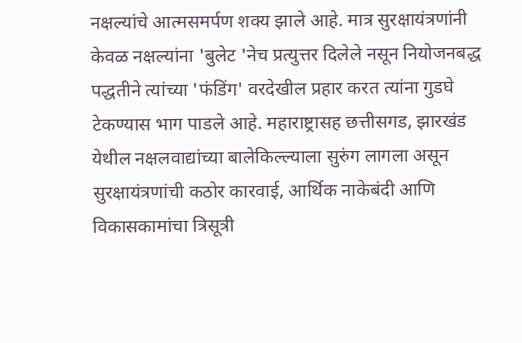नक्षल्यांचे आत्मसमर्पण शक्य झाले आहे. मात्र सुरक्षायंत्रणांनी केवळ नक्षल्यांना 'बुलेट 'नेच प्रत्युत्तर दिलेले नसून नियोजनबद्ध पद्धतीने त्यांच्या 'फंडिंग' वरदेखील प्रहार करत त्यांना गुडघे टेकण्यास भाग पाडले आहे. महाराष्ट्रासह छत्तीसगड, झारखंड येथील नक्षलवाद्यांच्या बालेकिल्ल्याला सुरुंग लागला असून सुरक्षायंत्रणांची कठोर कारवाई, आर्थिक नाकेबंदी आणि विकासकामांचा त्रिसूत्री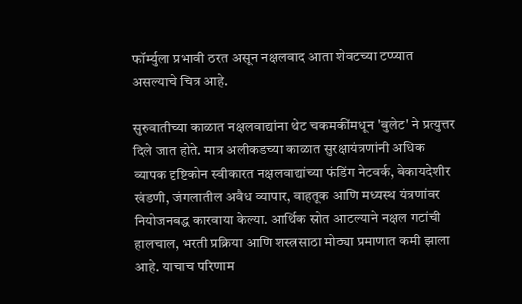फॉर्म्युला प्रभावी ठरत असून नक्षलवाद आता शेवटच्या टप्प्यात असल्याचे चित्र आहे.

सुरुवातीच्या काळात नक्षलवाद्यांना थेट चकमकींमधून 'बुलेट' ने प्रत्युत्तर दिले जात होते. मात्र अलीकडच्या काळात सुरक्षायंत्रणांनी अधिक व्यापक दृष्टिकोन स्वीकारत नक्षलवाद्यांच्या फंडिंग नेटवर्क, बेकायदेशीर खंडणी, जंगलातील अवैध व्यापार, वाहतूक आणि मध्यस्थ यंत्रणांवर नियोजनबद्ध कारवाया केल्या. आर्थिक स्रोत आटल्याने नक्षल गटांची हालचाल, भरती प्रक्रिया आणि शस्त्रसाठा मोठ्या प्रमाणात कमी झाला आहे. याचाच परिणाम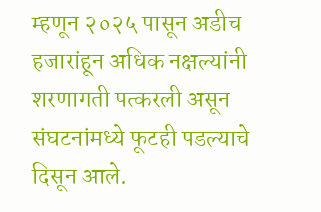म्हणून २०२५ पासून अडीच हजारांहून अधिक नक्षल्यांनी शरणागती पत्करली असून संघटनांमध्ये फूटही पडल्याचे दिसून आले.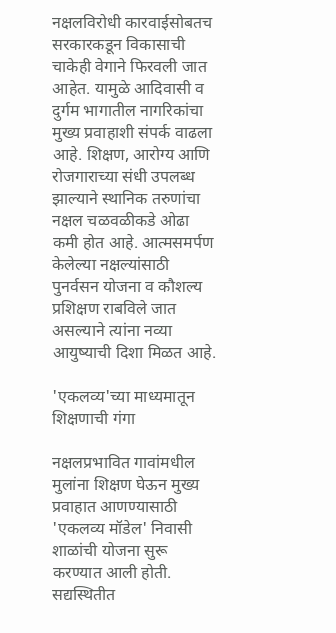नक्षलविरोधी कारवाईसोबतच सरकारकडून विकासाची चाकेही वेगाने फिरवली जात आहेत. यामुळे आदिवासी व दुर्गम भागातील नागरिकांचा मुख्य प्रवाहाशी संपर्क वाढला आहे. शिक्षण, आरोग्य आणि रोजगाराच्या संधी उपलब्ध झाल्याने स्थानिक तरुणांचा नक्षल चळवळीकडे ओढा कमी होत आहे. आत्मसमर्पण केलेल्या नक्षल्यांसाठी पुनर्वसन योजना व कौशल्य प्रशिक्षण राबविले जात असल्याने त्यांना नव्या आयुष्याची दिशा मिळत आहे.

'एकलव्य'च्या माध्यमातून शिक्षणाची गंगा

नक्षलप्रभावित गावांमधील मुलांना शिक्षण घेऊन मुख्य प्रवाहात आणण्यासाठी 'एकलव्य मॉडेल' निवासी शाळांची योजना सुरू करण्यात आली होती. सद्यस्थितीत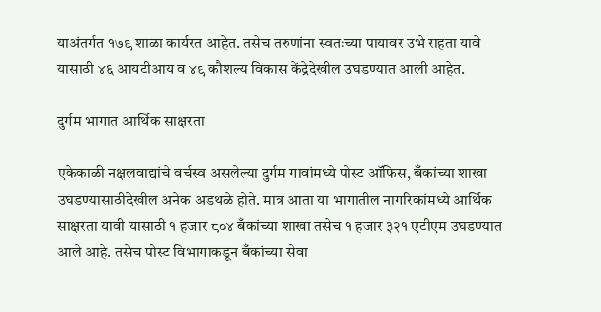याअंतर्गत १७९ शाळा कार्यरत आहेत. तसेच तरुणांना स्वतःच्या पायावर उभे राहता यावे यासाठी ४६ आयटीआय व ४९ कौशल्य विकास केंद्रेदेखील उघडण्यात आली आहेत.

दुर्गम भागात आर्थिक साक्षरता

एकेकाळी नक्षलवाद्यांचे वर्चस्व असलेल्या दुर्गम गावांमध्ये पोस्ट ऑफिस, बँकांच्या शाखा उघडण्यासाठीदेखील अनेक अडथळे होते. मात्र आता या भागातील नागरिकांमध्ये आर्थिक साक्षरता यावी यासाठी १ हजार ८०४ बँकांच्या शाखा तसेच १ हजार ३२१ एटीएम उघडण्यात आले आहे. तसेच पोस्ट विभागाकडून बँकांच्या सेवा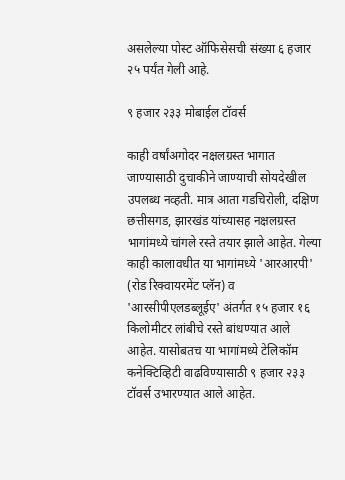असलेल्या पोस्ट ऑफिसेसची संख्या ६ हजार २५ पर्यंत गेली आहे.

९ हजार २३३ मोबाईल टॉवर्स

काही वर्षांअगोदर नक्षलग्रस्त भागात जाण्यासाठी दुचाकीने जाण्याची सोयदेखील उपलब्ध नव्हती. मात्र आता गडचिरोली, दक्षिण छत्तीसगड, झारखंड यांच्यासह नक्षलग्रस्त भागांमध्ये चांगले रस्ते तयार झाले आहेत. गेल्या काही कालावधीत या भागांमध्ये 'आरआरपी' (रोड रिक्वायरमेंट प्लॅन) व 'आरसीपीएलडब्लूईए' अंतर्गत १५ हजार १६ किलोमीटर लांबीचे रस्ते बांधण्यात आले आहेत. यासोबतच या भागांमध्ये टेलिकॉम कनेक्टिव्हिटी वाढविण्यासाठी ९ हजार २३३ टॉवर्स उभारण्यात आले आहेत.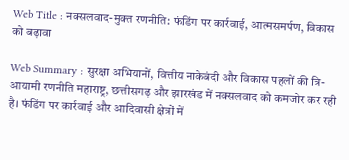Web Title : नक्सलवाद-मुक्त रणनीति: फंडिंग पर कार्रवाई, आत्मसमर्पण, विकास को बढ़ावा

Web Summary : सुरक्षा अभियानों, वित्तीय नाकेबंदी और विकास पहलों की त्रि-आयामी रणनीति महाराष्ट्र, छत्तीसगढ़ और झारखंड में नक्सलवाद को कमजोर कर रही है। फंडिंग पर कार्रवाई और आदिवासी क्षेत्रों में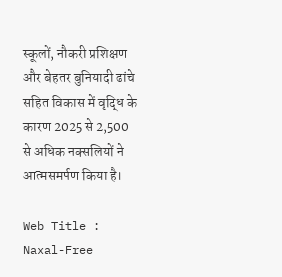स्कूलों, नौकरी प्रशिक्षण और बेहतर बुनियादी ढांचे सहित विकास में वृद्धि के कारण 2025 से 2,500 से अधिक नक्सलियों ने आत्मसमर्पण किया है।

Web Title : Naxal-Free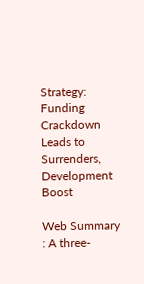Strategy: Funding Crackdown Leads to Surrenders, Development Boost

Web Summary : A three-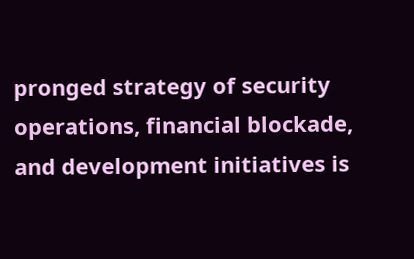pronged strategy of security operations, financial blockade, and development initiatives is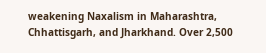weakening Naxalism in Maharashtra, Chhattisgarh, and Jharkhand. Over 2,500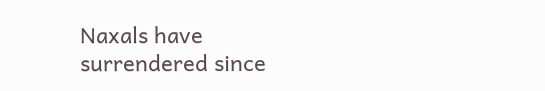Naxals have surrendered since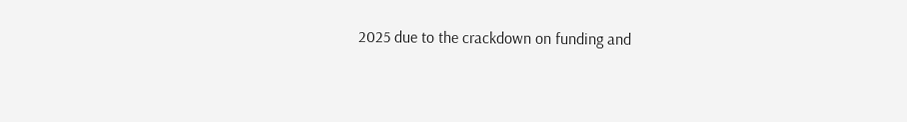2025 due to the crackdown on funding and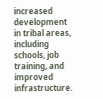increased development in tribal areas, including schools, job training, and improved infrastructure.